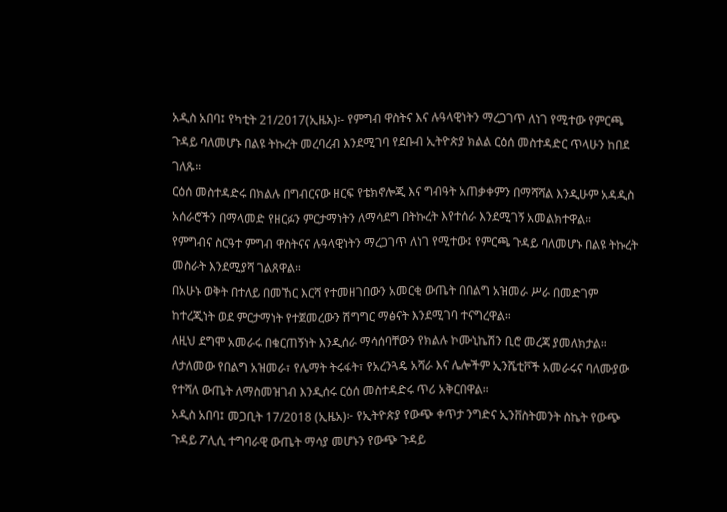አዲስ አበባ፤ የካቲት 21/2017(ኢዜአ)፡- የምግብ ዋስትና እና ሉዓላዊነትን ማረጋገጥ ለነገ የሚተው የምርጫ ጉዳይ ባለመሆኑ በልዩ ትኩረት መረባረብ እንደሚገባ የደቡብ ኢትዮጵያ ክልል ርዕሰ መስተዳድር ጥላሁን ከበደ ገለጹ።
ርዕሰ መስተዳድሩ በክልሉ በግብርናው ዘርፍ የቴክኖሎጂ እና ግብዓት አጠቃቀምን በማሻሻል እንዲሁም አዳዲስ አሰራሮችን በማላመድ የዘርፉን ምርታማነትን ለማሳደግ በትኩረት እየተሰራ እንደሚገኝ አመልክተዋል።
የምግብና ስርዓተ ምግብ ዋስትናና ሉዓላዊነትን ማረጋገጥ ለነገ የሚተው፤ የምርጫ ጉዳይ ባለመሆኑ በልዩ ትኩረት መስራት እንደሚያሻ ገልጸዋል።
በአሁኑ ወቅት በተለይ በመኸር እርሻ የተመዘገበውን አመርቂ ውጤት በበልግ አዝመራ ሥራ በመድገም ከተረጂነት ወደ ምርታማነት የተጀመረውን ሽግግር ማፅናት እንደሚገባ ተናግረዋል።
ለዚህ ደግሞ አመራሩ በቁርጠኝነት እንዲሰራ ማሳሰባቸውን የክልሉ ኮሙኒኬሽን ቢሮ መረጃ ያመለክታል።
ለታለመው የበልግ አዝመራ፣ የሌማት ትሩፋት፣ የአረንጓዴ አሻራ እና ሌሎችም ኢንሼቲቮች አመራሩና ባለሙያው የተሻለ ውጤት ለማስመዝገብ እንዲሰሩ ርዕሰ መስተዳድሩ ጥሪ አቅርበዋል።
አዲስ አበባ፤ መጋቢት 17/2018 (ኢዜአ)፦ የኢትዮጵያ የውጭ ቀጥታ ንግድና ኢንቨስትመንት ስኬት የውጭ ጉዳይ ፖሊሲ ተግባራዊ ውጤት ማሳያ መሆኑን የውጭ ጉዳይ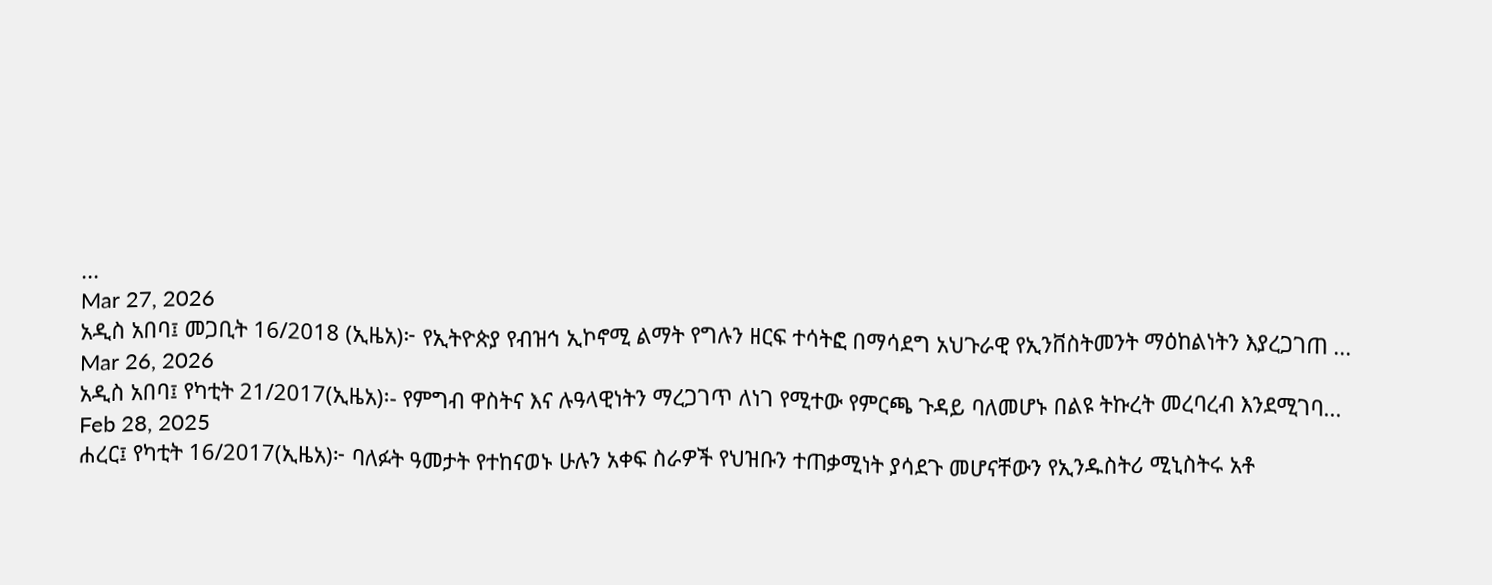...
Mar 27, 2026
አዲስ አበባ፤ መጋቢት 16/2018 (ኢዜአ)፦ የኢትዮጵያ የብዝኅ ኢኮኖሚ ልማት የግሉን ዘርፍ ተሳትፎ በማሳደግ አህጉራዊ የኢንቨስትመንት ማዕከልነትን እያረጋገጠ ...
Mar 26, 2026
አዲስ አበባ፤ የካቲት 21/2017(ኢዜአ)፡- የምግብ ዋስትና እና ሉዓላዊነትን ማረጋገጥ ለነገ የሚተው የምርጫ ጉዳይ ባለመሆኑ በልዩ ትኩረት መረባረብ እንደሚገባ...
Feb 28, 2025
ሐረር፤ የካቲት 16/2017(ኢዜአ)፦ ባለፉት ዓመታት የተከናወኑ ሁሉን አቀፍ ስራዎች የህዝቡን ተጠቃሚነት ያሳደጉ መሆናቸውን የኢንዱስትሪ ሚኒስትሩ አቶ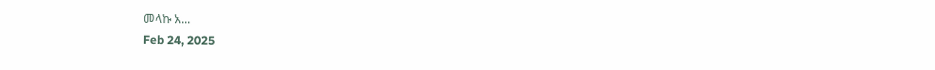መላኩ አ...
Feb 24, 2025